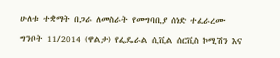ሁለቱ ተቋማት በጋራ ለመስራት የመግባቢያ ሰነድ ተፈራረሙ

ግንቦት 11/2014 (ዋልታ) የፌዴራል ሲቪል ሰርቪስ ኮሚሽን እና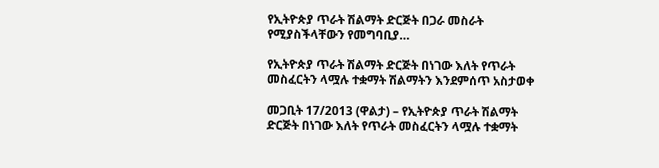የኢትዮጵያ ጥራት ሽልማት ድርጅት በጋራ መስራት የሚያስችላቸውን የመግባቢያ…

የኢትዮጵያ ጥራት ሽልማት ድርጅት በነገው እለት የጥራት መስፈርትን ላሟሉ ተቋማት ሽልማትን እንደምሰጥ አስታወቀ

መጋቢት 17/2013 (ዋልታ) – የኢትዮጵያ ጥራት ሽልማት ድርጅት በነገው እለት የጥራት መስፈርትን ላሟሉ ተቋማት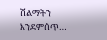ሽልማትን እንደምሰጥ…